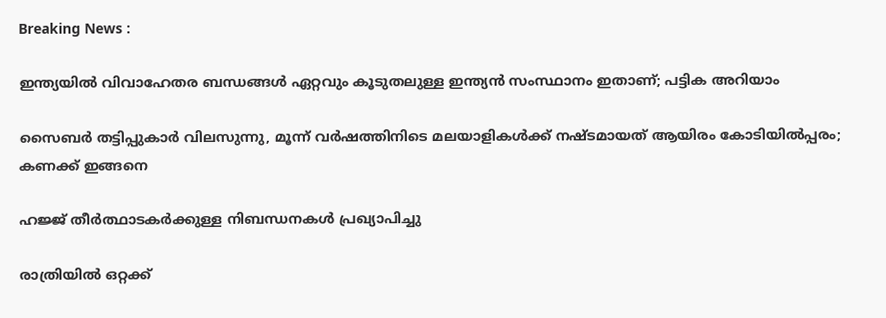Breaking News :

ഇന്ത്യയില്‍ വിവാഹേതര ബന്ധങ്ങള്‍ ഏറ്റവും കൂടുതലുള്ള ഇന്ത്യന്‍ സംസ്ഥാനം ഇതാണ്; പട്ടിക അറിയാം

സൈബര്‍ തട്ടിപ്പുകാര്‍ വിലസുന്നു, മൂന്ന് വര്‍ഷത്തിനിടെ മലയാളികള്‍ക്ക് നഷ്ടമായത് ആയിരം കോടിയില്‍പ്പരം; കണക്ക് ഇങ്ങനെ

ഹജ്ജ് തീർത്ഥാടകർക്കുള്ള നിബന്ധനകൾ പ്രഖ്യാപിച്ചു

രാത്രിയിൽ ഒറ്റക്ക്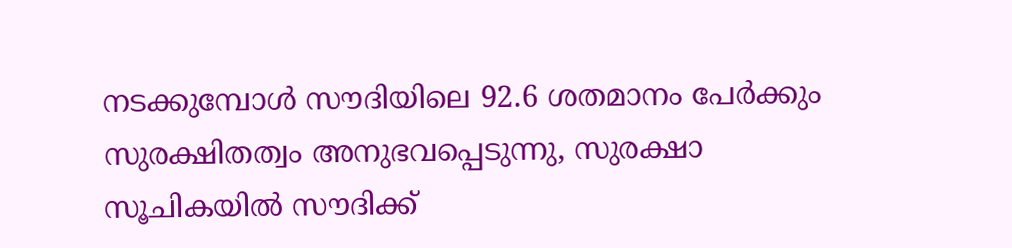നടക്കുമ്പോൾ സൗദിയിലെ 92.6 ശതമാനം പേർക്കും സുരക്ഷിതത്വം അനുഭവപ്പെടുന്നു, സുരക്ഷാ സൂചികയിൽ സൗദിക്ക്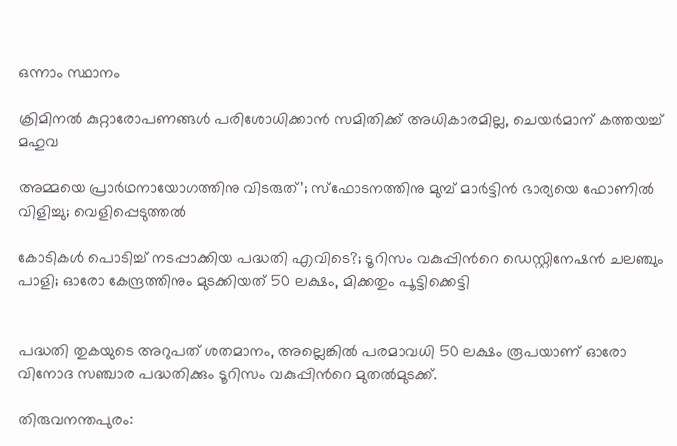ഒന്നാം സ്ഥാനം

ക്രിമിനല്‍ കുറ്റാരോപണങ്ങള്‍ പരിശോധിക്കാന്‍ സമിതിക്ക്‌ അധികാരമില്ല, ചെയര്‍മാന്‌ കത്തയച്ച് മഹുവ

അമ്മയെ പ്രാര്‍ഥനായോഗത്തിനു വിടരുത്’; സ്‌ഫോടനത്തിനു മുമ്പ് മാര്‍ട്ടിന്‍ ഭാര്യയെ ഫോണില്‍ വിളിച്ചു; വെളിപ്പെടുത്തല്‍

കോടികൾ പൊടിച്ച് നടപ്പാക്കിയ പദ്ധതി എവിടെ?; ടൂറിസം വകുപ്പിന്‍റെ ഡെസ്റ്റിനേഷൻ ചലഞ്ചും പാളി; ഓരോ കേന്ദ്രത്തിനും മുടക്കിയത് 50 ലക്ഷം, മിക്കതും പൂട്ടിക്കെട്ടി


പദ്ധതി തുകയുടെ അറുപത് ശതമാനം, അല്ലെങ്കിൽ പരമാവധി 50 ലക്ഷം രൂപയാണ് ഓരോ വിനോദ സഞ്ചാര പദ്ധതിക്കും ടൂറിസം വകുപ്പിന്‍റെ മുതൽമുടക്ക്.

തിരുവനന്തപുരം: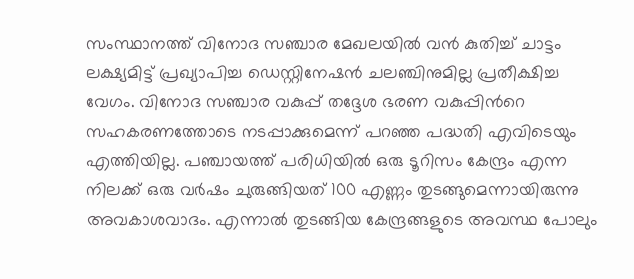സംസ്ഥാനത്ത് വിനോദ സഞ്ചാര മേഖലയിൽ വൻ കുതിച്ച് ചാട്ടം ലക്ഷ്യമിട്ട് പ്രഖ്യാപിച്ച ഡെസ്റ്റിനേഷൻ ചലഞ്ചിനുമില്ല പ്രതീക്ഷിച്ച വേഗം. വിനോദ സഞ്ചാര വകുപ്പ് തദ്ദേശ ഭരണ വകുപ്പിന്‍റെ സഹകരണത്തോടെ നടപ്പാക്കുമെന്ന് പറഞ്ഞ പദ്ധതി എവിടെയും എത്തിയില്ല. പഞ്ചായത്ത് പരിധിയിൽ ഒരു ടൂറിസം കേന്ദ്രം എന്ന നിലക്ക് ഒരു വര്‍ഷം ചുരുങ്ങിയത് 100 എണ്ണം തുടങ്ങുമെന്നായിരുന്നു അവകാശവാദം. എന്നാൽ തുടങ്ങിയ കേന്ദ്രങ്ങളുടെ അവസ്ഥ പോലും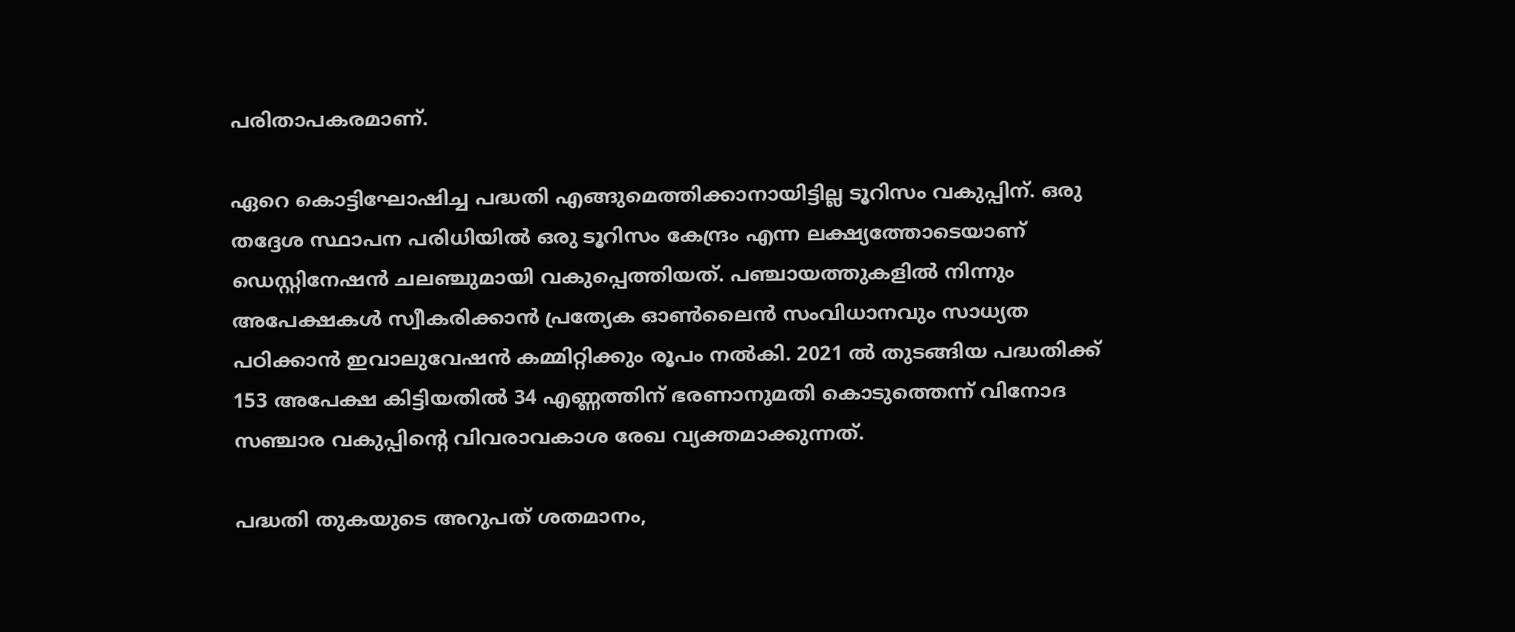പരിതാപകരമാണ്.

ഏറെ കൊട്ടിഘോഷിച്ച പദ്ധതി എങ്ങുമെത്തിക്കാനായിട്ടില്ല ടൂറിസം വകുപ്പിന്. ഒരു തദ്ദേശ സ്ഥാപന പരിധിയിൽ ഒരു ടൂറിസം കേന്ദ്രം എന്ന ലക്ഷ്യത്തോടെയാണ് ഡെസ്റ്റിനേഷൻ ചലഞ്ചുമായി വകുപ്പെത്തിയത്. പഞ്ചായത്തുകളിൽ നിന്നും അപേക്ഷകൾ സ്വീകരിക്കാൻ പ്രത്യേക ഓൺലൈൻ സംവിധാനവും സാധ്യത പഠിക്കാൻ ഇവാലുവേഷൻ കമ്മിറ്റിക്കും രൂപം നൽകി. 2021 ൽ തുടങ്ങിയ പദ്ധതിക്ക് 153 അപേക്ഷ കിട്ടിയതിൽ 34 എണ്ണത്തിന് ഭരണാനുമതി കൊടുത്തെന്ന് വിനോദ സഞ്ചാര വകുപ്പിന്‍റെ വിവരാവകാശ രേഖ വ്യക്തമാക്കുന്നത്.

പദ്ധതി തുകയുടെ അറുപത് ശതമാനം,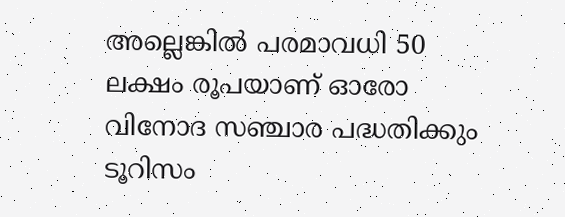അല്ലെങ്കിൽ പരമാവധി 50 ലക്ഷം രൂപയാണ് ഓരോ വിനോദ സഞ്ചാര പദ്ധതിക്കും ടൂറിസം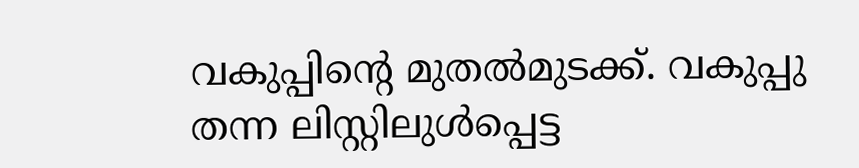വകുപ്പിന്‍റെ മുതൽമുടക്ക്. വകുപ്പു തന്ന ലിസ്റ്റിലുൾപ്പെട്ട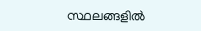സ്ഥലങ്ങളിൽ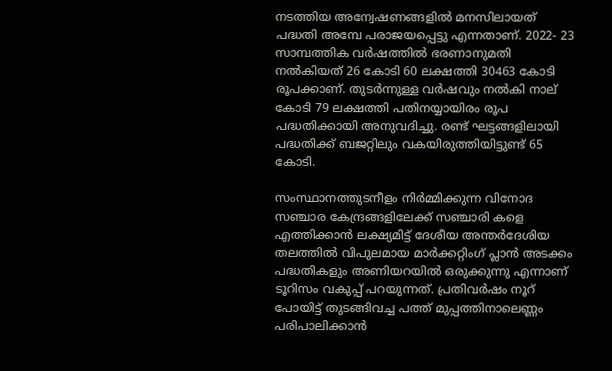നടത്തിയ അന്വേഷണങ്ങളിൽ മനസിലായത് പദ്ധതി അമ്പേ പരാജയപ്പെട്ടു എന്നതാണ്. 2022- 23 സാമ്പത്തിക വര്‍ഷത്തിൽ ഭരണാനുമതി നൽകിയത് 26 കോടി 60 ലക്ഷത്തി 30463 കോടി രൂപക്കാണ്. തുടർന്നുള്ള വര്‍ഷവും നൽകി നാല് കോടി 79 ലക്ഷത്തി പതിനയ്യായിരം രൂപ പദ്ധതിക്കായി അനുവദിച്ചു. രണ്ട് ഘട്ടങ്ങളിലായി പദ്ധതിക്ക് ബജറ്റിലും വകയിരുത്തിയിട്ടുണ്ട് 65 കോടി.

സംസ്ഥാനത്തുടനീളം നിര്‍മ്മിക്കുന്ന വിനോദ സഞ്ചാര കേന്ദ്രങ്ങളിലേക്ക് സഞ്ചാരി കളെ എത്തിക്കാൻ ലക്ഷ്യമിട്ട് ദേശീയ അന്തര്‍ദേശിയ തലത്തിൽ വിപുലമായ മാര്‍ക്കറ്റിംഗ് പ്ലാൻ അടക്കം പദ്ധതികളും അണിയറയിൽ ഒരുക്കുന്നു എന്നാണ് ടൂറിസം വകുപ്പ് പറയുന്നത്. പ്രതിവര്‍ഷം നൂറ് പോയിട്ട് തുടങ്ങിവച്ച പത്ത് മുപ്പത്തിനാലെണ്ണം പരിപാലിക്കാൻ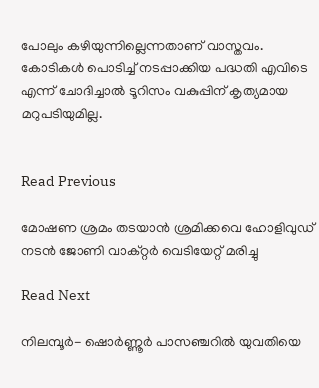പോലും കഴിയുന്നില്ലെന്നതാണ് വാസ്തവം. കോടികൾ പൊടിച്ച് നടപ്പാക്കിയ പദ്ധതി എവിടെ എന്ന് ചോദിച്ചാൽ ടൂറിസം വകുപ്പിന് കൃത്യമായ മറുപടിയുമില്ല.


Read Previous

മോഷണ ശ്രമം തടയാന്‍ ശ്രമിക്കവെ ഹോളിവുഡ് നടന്‍ ജോണി വാക്റ്റർ വെടിയേറ്റ് മരിച്ചു

Read Next

നിലമ്പൂര്‍- ഷൊര്‍ണ്ണൂര്‍ പാസഞ്ചറില്‍ യുവതിയെ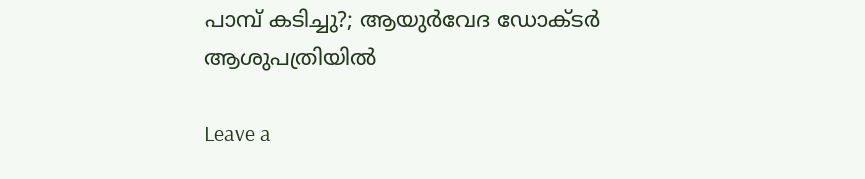പാമ്പ് കടിച്ചു?; ആയുര്‍വേദ ഡോക്ടര്‍ ആശുപത്രിയില്‍

Leave a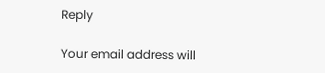Reply

Your email address will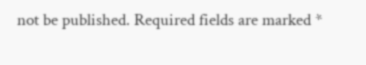not be published. Required fields are marked *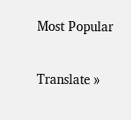Most Popular

Translate »